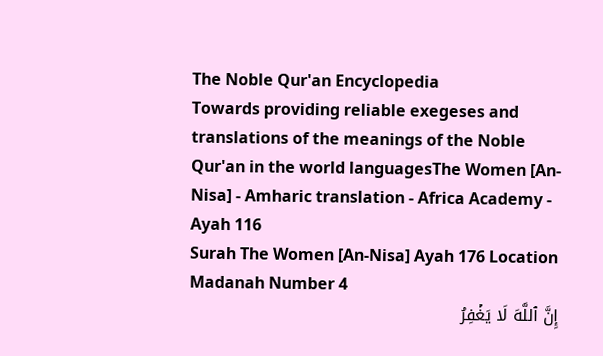The Noble Qur'an Encyclopedia
Towards providing reliable exegeses and translations of the meanings of the Noble Qur'an in the world languagesThe Women [An-Nisa] - Amharic translation - Africa Academy - Ayah 116
Surah The Women [An-Nisa] Ayah 176 Location Madanah Number 4
إِنَّ ٱللَّهَ لَا يَغۡفِرُ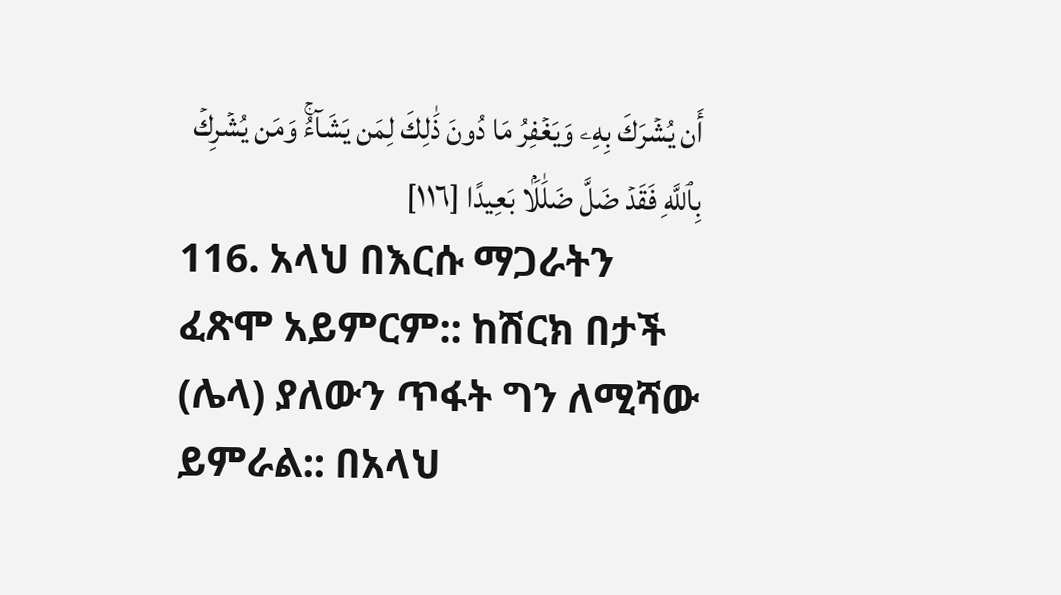أَن يُشۡرَكَ بِهِۦ وَيَغۡفِرُ مَا دُونَ ذَٰلِكَ لِمَن يَشَآءُۚ وَمَن يُشۡرِكۡ بِٱللَّهِ فَقَدۡ ضَلَّ ضَلَٰلَۢا بَعِيدًا [١١٦]
116. አላህ በእርሱ ማጋራትን ፈጽሞ አይምርም:: ከሽርክ በታች (ሌላ) ያለውን ጥፋት ግን ለሚሻው ይምራል:: በአላህ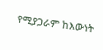የሚያጋራም ከእውነት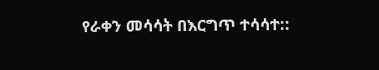የራቀን መሳሳት በእርግጥ ተሳሳተ::